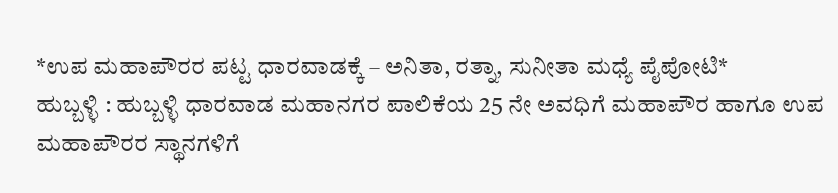*ಉಪ ಮಹಾಪೌರರ ಪಟ್ಟ ಧಾರವಾಡಕ್ಕೆ – ಅನಿತಾ, ರತ್ನಾ, ಸುನೀತಾ ಮಧ್ಯೆ ಪೈಪೋಟಿ*
ಹುಬ್ಬಳ್ಳಿ : ಹುಬ್ಬಳ್ಳಿ ಧಾರವಾಡ ಮಹಾನಗರ ಪಾಲಿಕೆಯ 25 ನೇ ಅವಧಿಗೆ ಮಹಾಪೌರ ಹಾಗೂ ಉಪ ಮಹಾಪೌರರ ಸ್ಥಾನಗಳಿಗೆ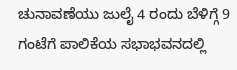ಚುನಾವಣೆಯು ಜುಲೈ 4 ರಂದು ಬೆಳಿಗ್ಗೆ 9 ಗಂಟೆಗೆ ಪಾಲಿಕೆಯ ಸಭಾಭವನದಲ್ಲಿ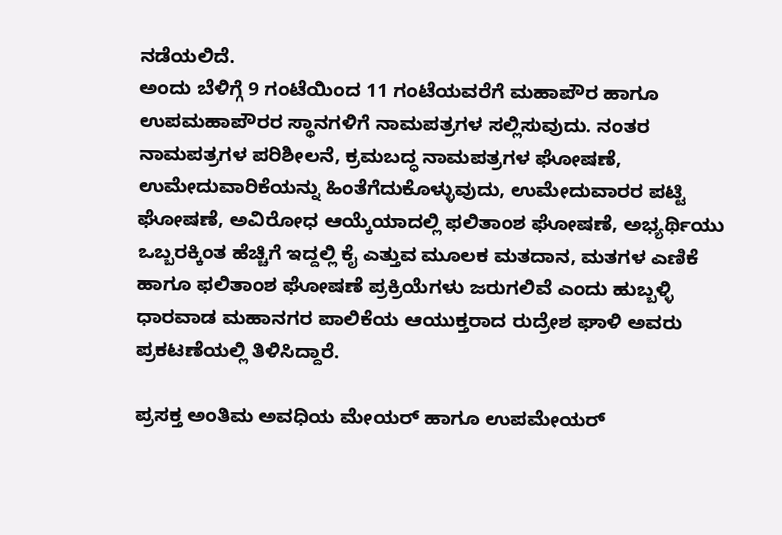ನಡೆಯಲಿದೆ.
ಅಂದು ಬೆಳಿಗ್ಗೆ 9 ಗಂಟೆಯಿಂದ 11 ಗಂಟೆಯವರೆಗೆ ಮಹಾಪೌರ ಹಾಗೂ ಉಪಮಹಾಪೌರರ ಸ್ಥಾನಗಳಿಗೆ ನಾಮಪತ್ರಗಳ ಸಲ್ಲಿಸುವುದು. ನಂತರ ನಾಮಪತ್ರಗಳ ಪರಿಶೀಲನೆ, ಕ್ರಮಬದ್ಧ ನಾಮಪತ್ರಗಳ ಘೋಷಣೆ, ಉಮೇದುವಾರಿಕೆಯನ್ನು ಹಿಂತೆಗೆದುಕೊಳ್ಳುವುದು, ಉಮೇದುವಾರರ ಪಟ್ಟಿ ಘೋಷಣೆ, ಅವಿರೋಧ ಆಯ್ಕೆಯಾದಲ್ಲಿ ಫಲಿತಾಂಶ ಘೋಷಣೆ, ಅಭ್ಯರ್ಥಿಯು ಒಬ್ಬರಕ್ಕಿಂತ ಹೆಚ್ಚಿಗೆ ಇದ್ದಲ್ಲಿ ಕೈ ಎತ್ತುವ ಮೂಲಕ ಮತದಾನ, ಮತಗಳ ಎಣಿಕೆ ಹಾಗೂ ಫಲಿತಾಂಶ ಘೋಷಣೆ ಪ್ರಕ್ರಿಯೆಗಳು ಜರುಗಲಿವೆ ಎಂದು ಹುಬ್ಬಳ್ಳಿ ಧಾರವಾಡ ಮಹಾನಗರ ಪಾಲಿಕೆಯ ಆಯುಕ್ತರಾದ ರುದ್ರೇಶ ಘಾಳಿ ಅವರು ಪ್ರಕಟಣೆಯಲ್ಲಿ ತಿಳಿಸಿದ್ದಾರೆ.

ಪ್ರಸಕ್ತ ಅಂತಿಮ ಅವಧಿಯ ಮೇಯರ್ ಹಾಗೂ ಉಪಮೇಯರ್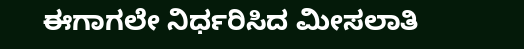ಈಗಾಗಲೇ ನಿರ್ಧರಿಸಿದ ಮೀಸಲಾತಿ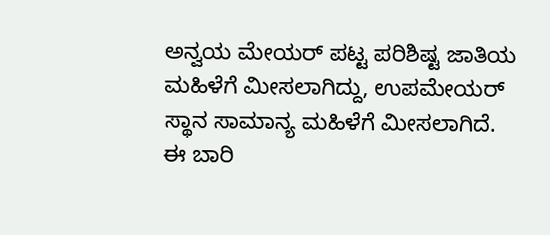ಅನ್ವಯ ಮೇಯರ್ ಪಟ್ಟ ಪರಿಶಿಷ್ಟ ಜಾತಿಯ ಮಹಿಳೆಗೆ ಮೀಸಲಾಗಿದ್ದು, ಉಪಮೇಯರ್ ಸ್ಥಾನ ಸಾಮಾನ್ಯ ಮಹಿಳೆಗೆ ಮೀಸಲಾಗಿದೆ.
ಈ ಬಾರಿ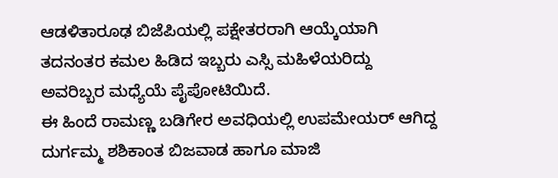ಆಡಳಿತಾರೂಢ ಬಿಜೆಪಿಯಲ್ಲಿ ಪಕ್ಷೇತರರಾಗಿ ಆಯ್ಕೆಯಾಗಿ ತದನಂತರ ಕಮಲ ಹಿಡಿದ ಇಬ್ಬರು ಎಸ್ಸಿ ಮಹಿಳೆಯರಿದ್ದು ಅವರಿಬ್ಬರ ಮಧ್ಯೆಯೆ ಪೈಪೋಟಿಯಿದೆ.
ಈ ಹಿಂದೆ ರಾಮಣ್ಣ ಬಡಿಗೇರ ಅವಧಿಯಲ್ಲಿ ಉಪಮೇಯರ್ ಆಗಿದ್ದ ದುರ್ಗಮ್ಮ ಶಶಿಕಾಂತ ಬಿಜವಾಡ ಹಾಗೂ ಮಾಜಿ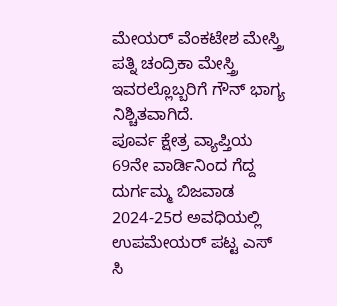ಮೇಯರ್ ವೆಂಕಟೇಶ ಮೇಸ್ತ್ರಿ ಪತ್ನಿ ಚಂದ್ರಿಕಾ ಮೇಸ್ತ್ರಿ ಇವರಲ್ಲೊಬ್ಬರಿಗೆ ಗೌನ್ ಭಾಗ್ಯ ನಿಶ್ಚಿತವಾಗಿದೆ.
ಪೂರ್ವ ಕ್ಷೇತ್ರ ವ್ಯಾಪ್ತಿಯ 69ನೇ ವಾರ್ಡಿನಿಂದ ಗೆದ್ದ ದುರ್ಗಮ್ಮ ಬಿಜವಾಡ 2024-25ರ ಅವಧಿಯಲ್ಲಿ ಉಪಮೇಯರ್ ಪಟ್ಟ ಎಸ್ ಸಿ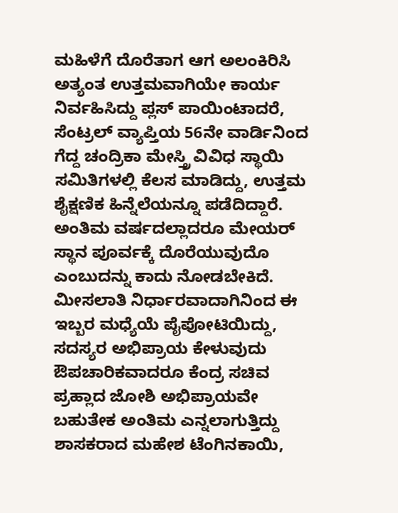ಮಹಿಳೆಗೆ ದೊರೆತಾಗ ಆಗ ಅಲಂಕಿರಿಸಿ ಅತ್ಯಂತ ಉತ್ತಮವಾಗಿಯೇ ಕಾರ್ಯ ನಿರ್ವಹಿಸಿದ್ದು ಪ್ಲಸ್ ಪಾಯಿಂಟಾದರೆ, ಸೆಂಟ್ರಲ್ ವ್ಯಾಪ್ತಿಯ 56ನೇ ವಾರ್ಡಿನಿಂದ ಗೆದ್ದ ಚಂದ್ರಿಕಾ ಮೇಸ್ತ್ರಿ ವಿವಿಧ ಸ್ಥಾಯಿ ಸಮಿತಿಗಳಲ್ಲಿ ಕೆಲಸ ಮಾಡಿದ್ದು, ಉತ್ತಮ ಶೈಕ್ಷಣಿಕ ಹಿನ್ನೆಲೆಯನ್ನೂ ಪಡೆದಿದ್ದಾರೆ.
ಅಂತಿಮ ವರ್ಷದಲ್ಲಾದರೂ ಮೇಯರ್ ಸ್ಥಾನ ಪೂರ್ವಕ್ಕೆ ದೊರೆಯುವುದೊ ಎಂಬುದನ್ನು ಕಾದು ನೋಡಬೇಕಿದೆ.
ಮೀಸಲಾತಿ ನಿರ್ಧಾರವಾದಾಗಿನಿಂದ ಈ ಇಬ್ಬರ ಮಧ್ಯೆಯೆ ಪೈಪೋಟಿಯಿದ್ದು, ಸದಸ್ಯರ ಅಭಿಪ್ರಾಯ ಕೇಳುವುದು ಔಪಚಾರಿಕವಾದರೂ ಕೆಂದ್ರ ಸಚಿವ ಪ್ರಹ್ಲಾದ ಜೋಶಿ ಅಭಿಪ್ರಾಯವೇ ಬಹುತೇಕ ಅಂತಿಮ ಎನ್ನಲಾಗುತ್ತಿದ್ದು ಶಾಸಕರಾದ ಮಹೇಶ ಟೆಂಗಿನಕಾಯಿ,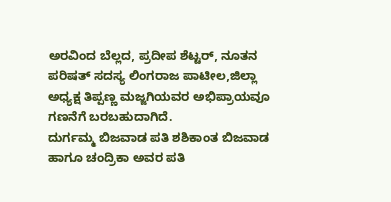ಅರವಿಂದ ಬೆಲ್ಲದ, ಪ್ರದೀಪ ಶೆಟ್ಟರ್, ನೂತನ ಪರಿಷತ್ ಸದಸ್ಯ ಲಿಂಗರಾಜ ಪಾಟೀಲ,ಜಿಲ್ಲಾ ಅಧ್ಯಕ್ಷ ತಿಪ್ಪಣ್ಣ ಮಜ್ಜಗಿಯವರ ಅಭಿಪ್ರಾಯವೂ ಗಣನೆಗೆ ಬರಬಹುದಾಗಿದೆ.
ದುರ್ಗಮ್ಮ ಬಿಜವಾಡ ಪತಿ ಶಶಿಕಾಂತ ಬಿಜವಾಡ ಹಾಗೂ ಚಂದ್ರಿಕಾ ಅವರ ಪತಿ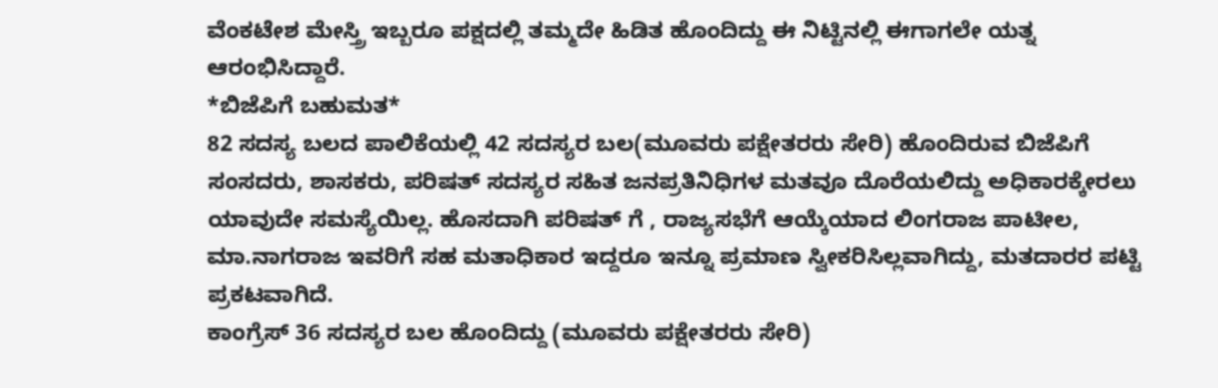ವೆಂಕಟೇಶ ಮೇಸ್ತ್ರಿ ಇಬ್ಬರೂ ಪಕ್ಷದಲ್ಲಿ ತಮ್ಮದೇ ಹಿಡಿತ ಹೊಂದಿದ್ದು ಈ ನಿಟ್ಟಿನಲ್ಲಿ ಈಗಾಗಲೇ ಯತ್ನ ಆರಂಭಿಸಿದ್ದಾರೆ.
*ಬಿಜೆಪಿಗೆ ಬಹುಮತ*
82 ಸದಸ್ಯ ಬಲದ ಪಾಲಿಕೆಯಲ್ಲಿ 42 ಸದಸ್ಯರ ಬಲ(ಮೂವರು ಪಕ್ಷೇತರರು ಸೇರಿ) ಹೊಂದಿರುವ ಬಿಜೆಪಿಗೆ ಸಂಸದರು, ಶಾಸಕರು, ಪರಿಷತ್ ಸದಸ್ಯರ ಸಹಿತ ಜನಪ್ರತಿನಿಧಿಗಳ ಮತವೂ ದೊರೆಯಲಿದ್ದು ಅಧಿಕಾರಕ್ಕೇರಲು ಯಾವುದೇ ಸಮಸ್ಯೆಯಿಲ್ಲ. ಹೊಸದಾಗಿ ಪರಿಷತ್ ಗೆ , ರಾಜ್ಯಸಭೆಗೆ ಆಯ್ಕೆಯಾದ ಲಿಂಗರಾಜ ಪಾಟೀಲ, ಮಾ.ನಾಗರಾಜ ಇವರಿಗೆ ಸಹ ಮತಾಧಿಕಾರ ಇದ್ದರೂ ಇನ್ನೂ ಪ್ರಮಾಣ ಸ್ವೀಕರಿಸಿಲ್ಲವಾಗಿದ್ದು, ಮತದಾರರ ಪಟ್ಟಿ ಪ್ರಕಟವಾಗಿದೆ.
ಕಾಂಗ್ರೆಸ್ 36 ಸದಸ್ಯರ ಬಲ ಹೊಂದಿದ್ದು (ಮೂವರು ಪಕ್ಷೇತರರು ಸೇರಿ)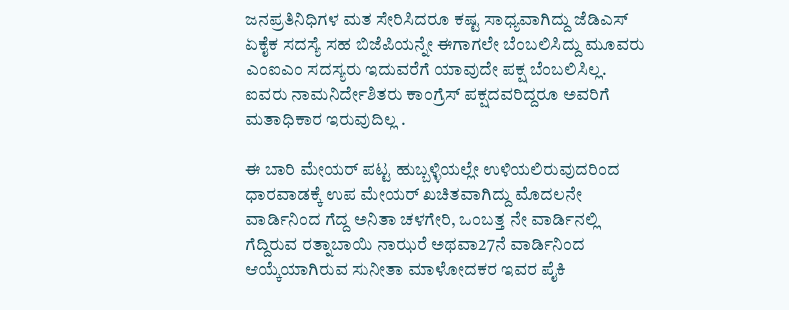ಜನಪ್ರತಿನಿಧಿಗಳ ಮತ ಸೇರಿಸಿದರೂ ಕಷ್ಟ ಸಾಧ್ಯವಾಗಿದ್ದು ಜೆಡಿಎಸ್ ಏಕೈಕ ಸದಸ್ಯೆ ಸಹ ಬಿಜೆಪಿಯನ್ನೇ ಈಗಾಗಲೇ ಬೆಂಬಲಿಸಿದ್ದು ಮೂವರು ಎಂಐಎಂ ಸದಸ್ಯರು ಇದುವರೆಗೆ ಯಾವುದೇ ಪಕ್ಷ ಬೆಂಬಲಿಸಿಲ್ಲ. ಐವರು ನಾಮನಿರ್ದೇಶಿತರು ಕಾಂಗ್ರೆಸ್ ಪಕ್ಷದವರಿದ್ದರೂ ಅವರಿಗೆ ಮತಾಧಿಕಾರ ಇರುವುದಿಲ್ಲ .

ಈ ಬಾರಿ ಮೇಯರ್ ಪಟ್ಟ ಹುಬ್ಬಳ್ಳಿಯಲ್ಲೇ ಉಳಿಯಲಿರುವುದರಿಂದ ಧಾರವಾಡಕ್ಕೆ ಉಪ ಮೇಯರ್ ಖಚಿತವಾಗಿದ್ದು ಮೊದಲನೇ ವಾರ್ಡಿನಿಂದ ಗೆದ್ದ ಅನಿತಾ ಚಳಗೇರಿ, ಒಂಬತ್ತ ನೇ ವಾರ್ಡಿನಲ್ಲಿ ಗೆದ್ದಿರುವ ರತ್ನಾಬಾಯಿ ನಾಝರೆ ಅಥವಾ27ನೆ ವಾರ್ಡಿನಿಂದ ಆಯ್ಕೆಯಾಗಿರುವ ಸುನೀತಾ ಮಾಳೋದಕರ ಇವರ ಪೈಕಿ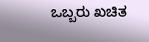ಒಬ್ಬರು ಖಚಿತ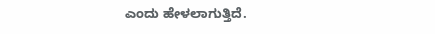ಎಂದು ಹೇಳಲಾಗುತ್ತಿದೆ.